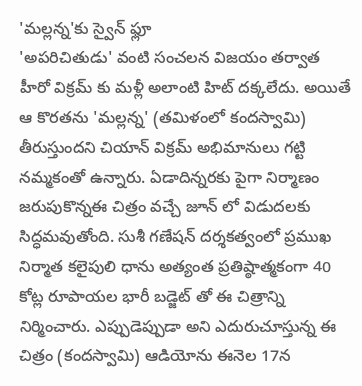'మల్లన్న'కు స్వైన్ ఫ్లూ
'అపరిచితుడు' వంటి సంచలన విజయం తర్వాత హీరో విక్రమ్ కు మళ్లీ అలాంటి హిట్ దక్కలేదు. అయితే ఆ కొరతను 'మల్లన్న' (తమిళంలో కందస్వామి) తీరుస్తుందని చియాన్ విక్రమ్ అభిమానులు గట్టి నమ్మకంతో ఉన్నారు. ఏడాదిన్నరకు పైగా నిర్మాణం జరుపుకొన్నఈ చిత్రం వచ్చే జూన్ లో విడుదలకు సిద్ధమవుతోంది. సుశీ గణేషన్ దర్శకత్వంలో ప్రముఖ నిర్మాత కలైపులి ధాను అత్యంత ప్రతిష్ఠాత్మకంగా 40 కోట్ల రూపాయల భారీ బడ్జెట్ తో ఈ చిత్రాన్ని నిర్మించారు. ఎప్పుడెప్పుడా అని ఎదురుచూస్తున్న ఈ చిత్రం (కందస్వామి) ఆడియోను ఈనెల 17న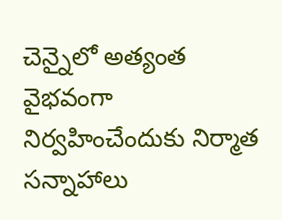చెన్నైలో అత్యంత వైభవంగా నిర్వహించేందుకు నిర్మాత సన్నాహాలు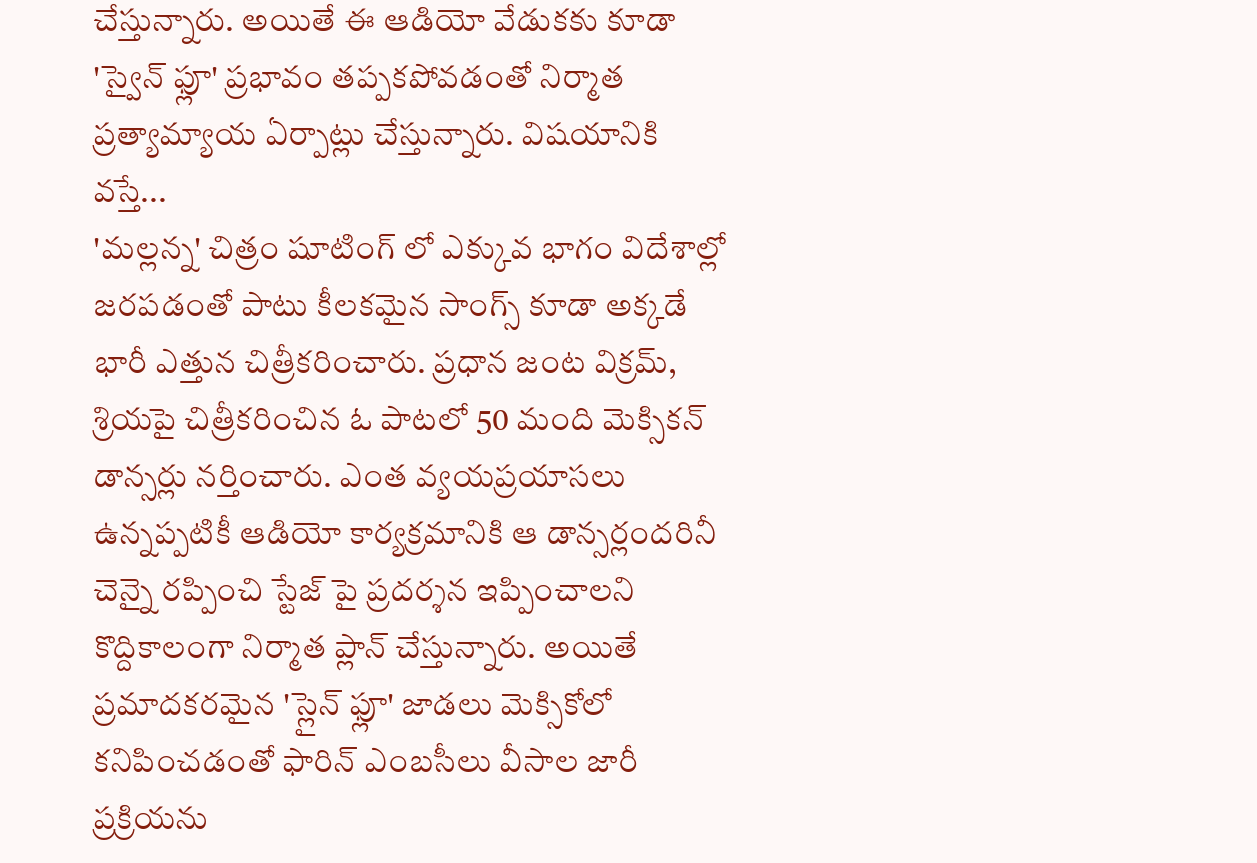చేస్తున్నారు. అయితే ఈ ఆడియో వేడుకకు కూడా 'స్వైన్ ఫ్లూ' ప్రభావం తప్పకపోవడంతో నిర్మాత ప్రత్యామ్యాయ ఏర్పాట్లు చేస్తున్నారు. విషయానికి వస్తే...
'మల్లన్న' చిత్రం షూటింగ్ లో ఎక్కువ భాగం విదేశాల్లో జరపడంతో పాటు కీలకమైన సాంగ్స్ కూడా అక్కడే భారీ ఎత్తున చిత్రీకరించారు. ప్రధాన జంట విక్రమ్, శ్రియపై చిత్రీకరించిన ఓ పాటలో 50 మంది మెక్సికన్ డాన్సర్లు నర్తించారు. ఎంత వ్యయప్రయాసలు ఉన్నప్పటికీ ఆడియో కార్యక్రమానికి ఆ డాన్సర్లందరినీ చెన్నై రప్పించి స్టేజ్ పై ప్రదర్శన ఇప్పించాలని కొద్దికాలంగా నిర్మాత ప్లాన్ చేస్తున్నారు. అయితే ప్రమాదకరమైన 'స్లైన్ ఫ్లూ' జాడలు మెక్సికోలో కనిపించడంతో ఫారిన్ ఎంబసీలు వీసాల జారీ ప్రక్రియను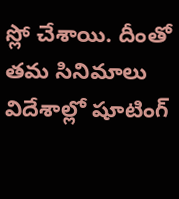స్లో చేశాయి. దీంతో తమ సినిమాలు విదేశాల్లో షూటింగ్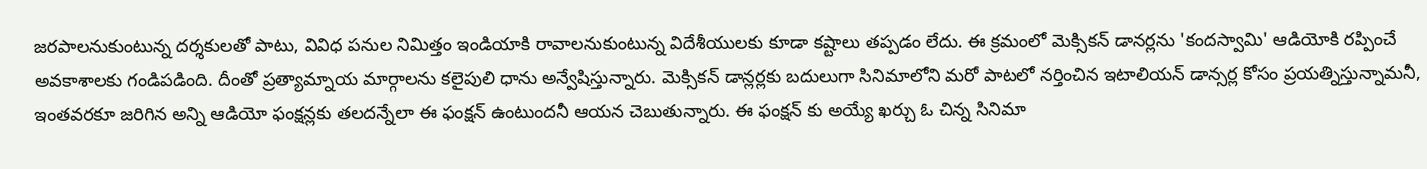జరపాలనుకుంటున్న దర్శకులతో పాటు, వివిధ పనుల నిమిత్తం ఇండియాకి రావాలనుకుంటున్న విదేశీయులకు కూడా కష్టాలు తప్పడం లేదు. ఈ క్రమంలో మెక్సికన్ డానర్లను 'కందస్వామి' ఆడియోకి రప్పించే అవకాశాలకు గండిపడింది. దీంతో ప్రత్యామ్నాయ మార్గాలను కలైపులి ధాను అన్వేషిస్తున్నారు. మెక్సికన్ డాన్లర్లకు బదులుగా సినిమాలోని మరో పాటలో నర్తించిన ఇటాలియన్ డాన్సర్ల కోసం ప్రయత్నిస్తున్నామనీ, ఇంతవరకూ జరిగిన అన్ని ఆడియో ఫంక్షన్లకు తలదన్నేలా ఈ ఫంక్షన్ ఉంటుందనీ ఆయన చెబుతున్నారు. ఈ ఫంక్షన్ కు అయ్యే ఖర్చు ఓ చిన్న సినిమా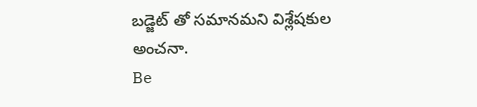బడ్జెట్ తో సమానమని విశ్లేషకుల అంచనా.
Be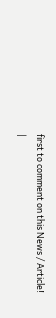first to comment on this News / Article!
|